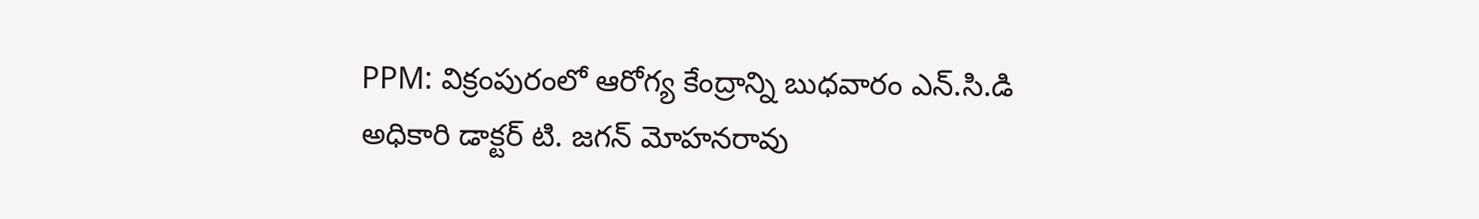PPM: విక్రంపురంలో ఆరోగ్య కేంద్రాన్ని బుధవారం ఎన్.సి.డి అధికారి డాక్టర్ టి. జగన్ మోహనరావు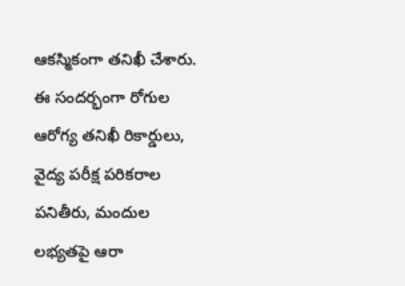ఆకస్మికంగా తనిఖీ చేశారు. ఈ సందర్భంగా రోగుల ఆరోగ్య తనిఖీ రికార్డులు, వైద్య పరీక్ష పరికరాల పనితీరు, మందుల లభ్యతపై ఆరా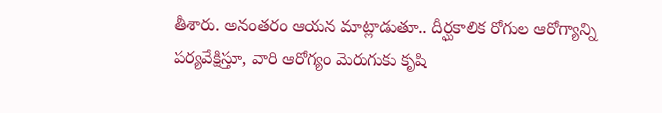తీశారు. అనంతరం ఆయన మాట్లాడుతూ.. దీర్ఘకాలిక రోగుల ఆరోగ్యాన్ని పర్యవేక్షిస్తూ, వారి ఆరోగ్యం మెరుగుకు కృషి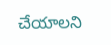చేయాలని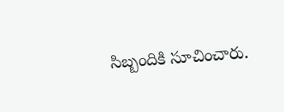సిబ్బందికి సూచించారు.